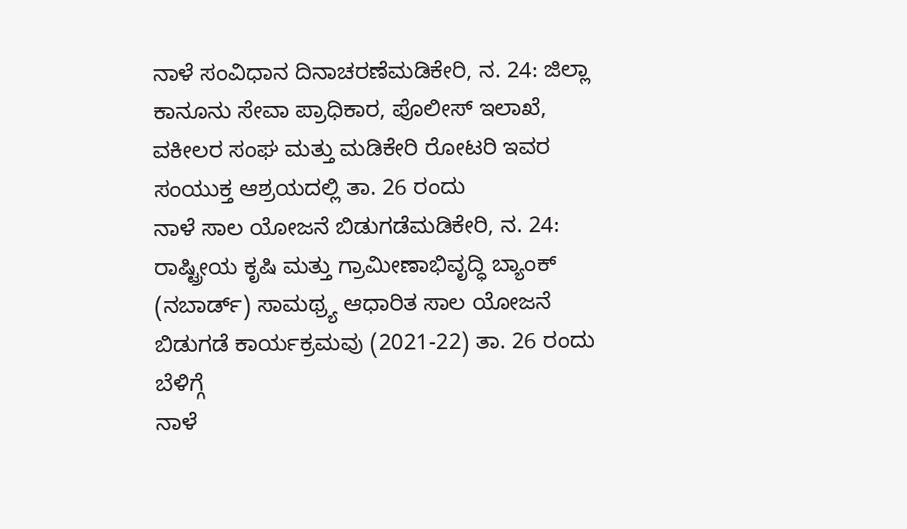ನಾಳೆ ಸಂವಿಧಾನ ದಿನಾಚರಣೆಮಡಿಕೇರಿ, ನ. 24: ಜಿಲ್ಲಾ ಕಾನೂನು ಸೇವಾ ಪ್ರಾಧಿಕಾರ, ಪೊಲೀಸ್ ಇಲಾಖೆ, ವಕೀಲರ ಸಂಘ ಮತ್ತು ಮಡಿಕೇರಿ ರೋಟರಿ ಇವರ ಸಂಯುಕ್ತ ಆಶ್ರಯದಲ್ಲಿ ತಾ. 26 ರಂದು
ನಾಳೆ ಸಾಲ ಯೋಜನೆ ಬಿಡುಗಡೆಮಡಿಕೇರಿ, ನ. 24: ರಾಷ್ಟ್ರೀಯ ಕೃಷಿ ಮತ್ತು ಗ್ರಾಮೀಣಾಭಿವೃದ್ಧಿ ಬ್ಯಾಂಕ್ (ನಬಾರ್ಡ್) ಸಾಮಥ್ರ್ಯ ಆಧಾರಿತ ಸಾಲ ಯೋಜನೆ ಬಿಡುಗಡೆ ಕಾರ್ಯಕ್ರಮವು (2021-22) ತಾ. 26 ರಂದು ಬೆಳಿಗ್ಗೆ
ನಾಳೆ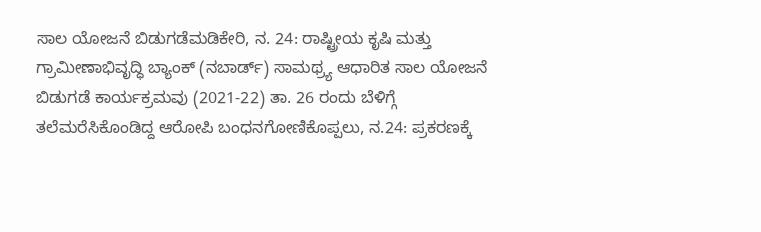ಸಾಲ ಯೋಜನೆ ಬಿಡುಗಡೆಮಡಿಕೇರಿ, ನ. 24: ರಾಷ್ಟ್ರೀಯ ಕೃಷಿ ಮತ್ತು ಗ್ರಾಮೀಣಾಭಿವೃದ್ಧಿ ಬ್ಯಾಂಕ್ (ನಬಾರ್ಡ್) ಸಾಮಥ್ರ್ಯ ಆಧಾರಿತ ಸಾಲ ಯೋಜನೆ ಬಿಡುಗಡೆ ಕಾರ್ಯಕ್ರಮವು (2021-22) ತಾ. 26 ರಂದು ಬೆಳಿಗ್ಗೆ
ತಲೆಮರೆಸಿಕೊಂಡಿದ್ದ ಆರೋಪಿ ಬಂಧನಗೋಣಿಕೊಪ್ಪಲು, ನ.24: ಪ್ರಕರಣಕ್ಕೆ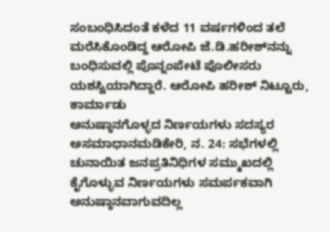ಸಂಬಂಧಿಸಿದಂತೆ ಕಳೆದ 11 ವರ್ಷಗಳಿಂದ ತಲೆ ಮರೆಸಿಕೊಂಡಿದ್ದ ಆರೋಪಿ ಜೆ.ಡಿ.ಹರೀಶ್‍ನನ್ನು ಬಂಧಿಸುವಲ್ಲಿ ಪೊನ್ನಂಪೇಟೆ ಪೊಲೀಸರು ಯಶಸ್ವಿಯಾಗಿದ್ದಾರೆ. ಆರೋಪಿ ಹರೀಶ್ ನಿಟ್ಟೂರು, ಕಾರ್ಮಾಡು
ಅನುಷ್ಠಾನಗೊಳ್ಳದ ನಿರ್ಣಯಗಳು ಸದಸ್ಯರ ಅಸಮಾಧಾನಮಡಿಕೇರಿ, ನ. 24: ಸಭೆಗಳಲ್ಲಿ ಚುನಾಯಿತ ಜನಪ್ರತಿನಿಧಿಗಳ ಸಮ್ಮುಖದಲ್ಲಿ ಕೈಗೊಳ್ಳುವ ನಿರ್ಣಯಗಳು ಸಮರ್ಪಕವಾಗಿ ಅನುಷ್ಠಾನವಾಗುವದಿಲ್ಲ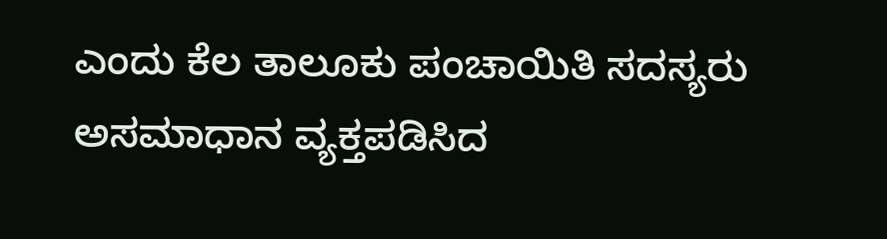ಎಂದು ಕೆಲ ತಾಲೂಕು ಪಂಚಾಯಿತಿ ಸದಸ್ಯರು ಅಸಮಾಧಾನ ವ್ಯಕ್ತಪಡಿಸಿದ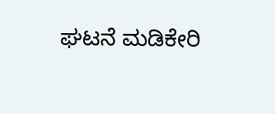ಘಟನೆ ಮಡಿಕೇರಿ